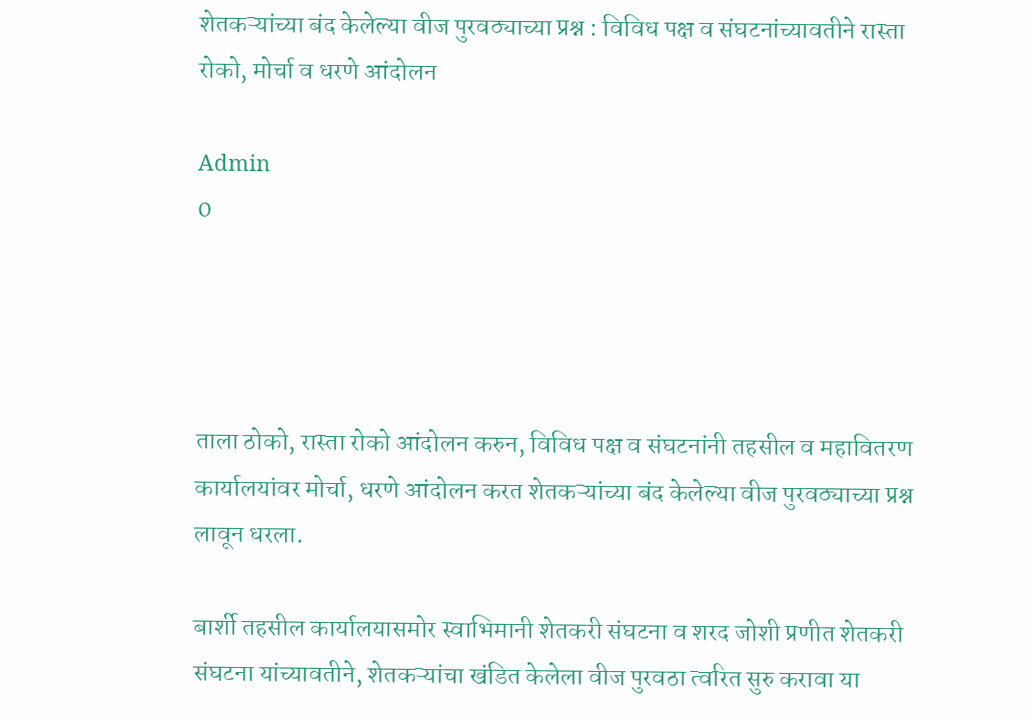शेतकऱ्यांच्या बंद केलेल्या वीज पुरवठ्याच्या प्रश्न : विविध पक्ष व संघटनांच्यावतीने रास्ता रोको, मोर्चा व धरणे आंदोलन

Admin
0




ताला ठोको, रास्ता रोको आंदोलन करुन, विविध पक्ष व संघटनांनी तहसील व महावितरण कार्यालयांवर मोर्चा, धरणे आंदोलन करत शेतकऱ्यांच्या बंद केलेल्या वीज पुरवठ्याच्या प्रश्न लावून धरला.

बार्शी तहसील कार्यालयासमोर स्वाभिमानी शेतकरी संघटना व शरद जोशी प्रणीत शेतकरी संघटना यांच्यावतीने, शेतकऱ्यांचा खंडित केलेला वीज पुरवठा त्वरित सुरु करावा या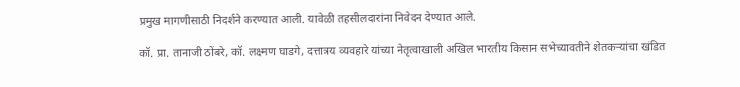प्रमुख मागणीसाठी निदर्शने करण्यात आली. यावेळी तहसीलदारांना निवेदन देण्यात आले.

कॉ. प्रा. तानाजी ठोंबरे, कॉ. लक्ष्मण घाडगे, दत्तात्रय व्यवहारे यांच्या नेतृत्वाखाली अखिल भारतीय किसान सभेच्यावतीने शेतकऱ्यांचा खंडित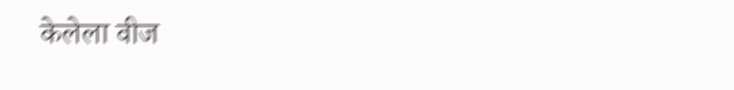केलेला वीज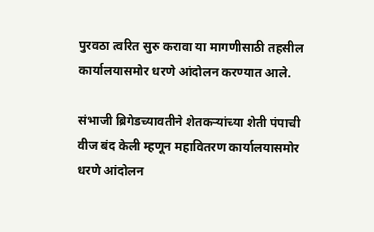पुरवठा त्वरित सुरु करावा या मागणीसाठी तहसील कार्यालयासमोर धरणे आंदोलन करण्यात आले.

संभाजी ब्रिगेडच्यावतीने शेतकऱ्यांच्या शेती पंपाची वीज बंद केली म्हणून महावितरण कार्यालयासमोर धरणे आंदोलन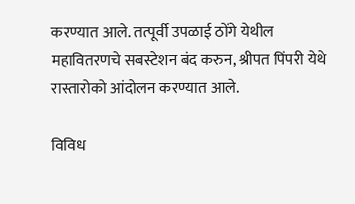करण्यात आले. तत्पूर्वी उपळाई ठोंगे येथील महावितरणचे सबस्टेशन बंद करुन, श्रीपत पिंपरी येथे रास्तारोको आंदोलन करण्यात आले.

विविध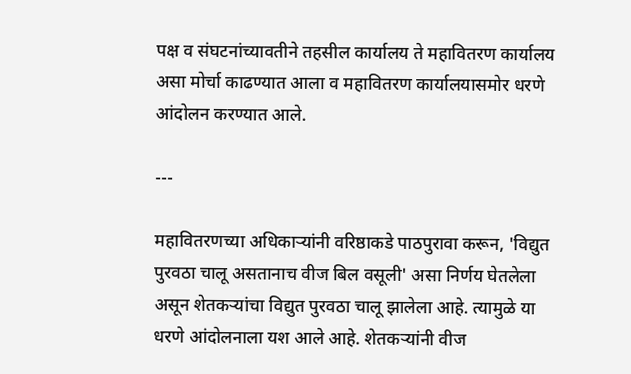पक्ष व संघटनांच्यावतीने तहसील कार्यालय ते महावितरण कार्यालय असा मोर्चा काढण्यात आला व महावितरण कार्यालयासमोर धरणे आंदोलन करण्यात आले.

---

महावितरणच्या अधिकाऱ्यांनी वरिष्ठाकडे पाठपुरावा करून, 'विद्युत पुरवठा चालू असतानाच वीज बिल वसूली' असा निर्णय घेतलेला असून शेतकऱ्यांचा विद्युत पुरवठा चालू झालेला आहे. त्यामुळे या धरणे आंदोलनाला यश आले आहे. शेतकऱ्यांनी वीज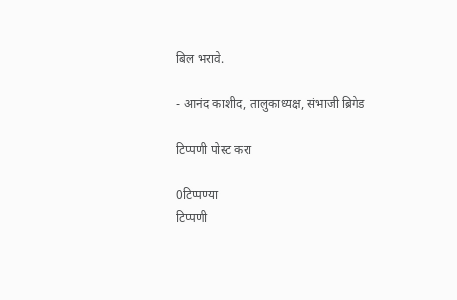बिल भरावे.

- आनंद काशीद, तालुकाध्यक्ष, संभाजी ब्रिगेड

टिप्पणी पोस्ट करा

0टिप्पण्या
टिप्पणी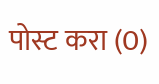पोस्ट करा (0)